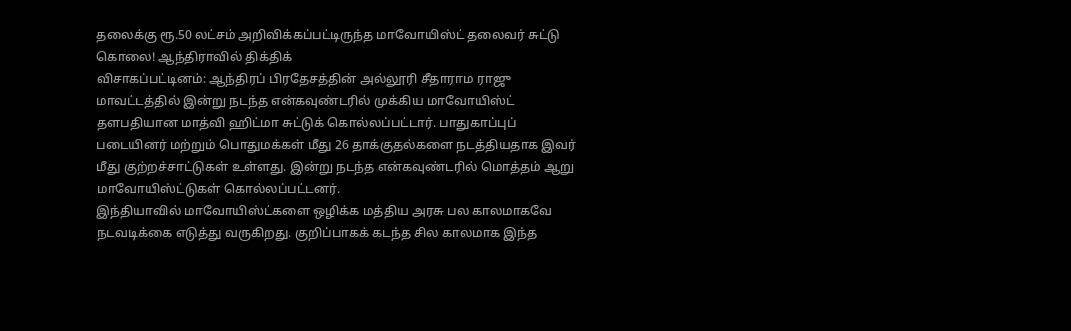தலைக்கு ரூ.50 லட்சம் அறிவிக்கப்பட்டிருந்த மாவோயிஸ்ட் தலைவர் சுட்டு கொலை! ஆந்திராவில் திக்திக்
விசாகப்பட்டினம்: ஆந்திரப் பிரதேசத்தின் அல்லூரி சீதாராம ராஜு மாவட்டத்தில் இன்று நடந்த என்கவுண்டரில் முக்கிய மாவோயிஸ்ட் தளபதியான மாத்வி ஹிட்மா சுட்டுக் கொல்லப்பட்டார். பாதுகாப்புப் படையினர் மற்றும் பொதுமக்கள் மீது 26 தாக்குதல்களை நடத்தியதாக இவர் மீது குற்றச்சாட்டுகள் உள்ளது. இன்று நடந்த என்கவுண்டரில் மொத்தம் ஆறு மாவோயிஸ்ட்டுகள் கொல்லப்பட்டனர்.
இந்தியாவில் மாவோயிஸ்ட்களை ஒழிக்க மத்திய அரசு பல காலமாகவே நடவடிக்கை எடுத்து வருகிறது. குறிப்பாகக் கடந்த சில காலமாக இந்த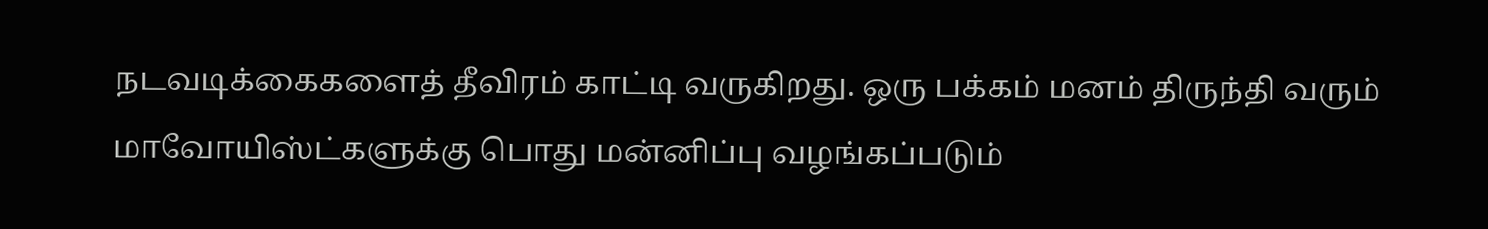நடவடிக்கைகளைத் தீவிரம் காட்டி வருகிறது. ஒரு பக்கம் மனம் திருந்தி வரும் மாவோயிஸ்ட்களுக்கு பொது மன்னிப்பு வழங்கப்படும்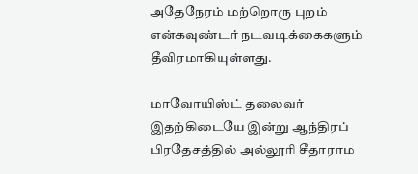அதேநேரம் மற்றொரு புறம் என்கவுண்டர் நடவடிக்கைகளும் தீவிரமாகியுள்ளது.

மாவோயிஸ்ட் தலைவர்
இதற்கிடையே இன்று ஆந்திரப் பிரதேசத்தில் அல்லூரி சீதாராம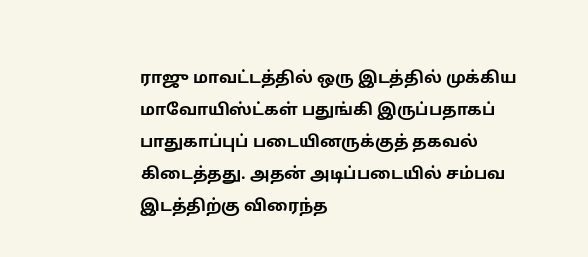ராஜு மாவட்டத்தில் ஒரு இடத்தில் முக்கிய மாவோயிஸ்ட்கள் பதுங்கி இருப்பதாகப் பாதுகாப்புப் படையினருக்குத் தகவல் கிடைத்தது. அதன் அடிப்படையில் சம்பவ இடத்திற்கு விரைந்த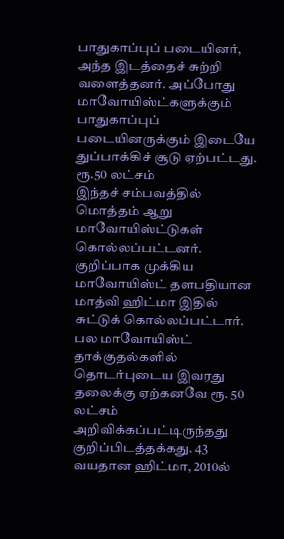பாதுகாப்புப் படையினர், அந்த இடத்தைச் சுற்றி வளைத்தனர். அப்போது மாவோயிஸ்ட்களுக்கும் பாதுகாப்புப் படையினருக்கும் இடையே துப்பாக்கிச் சூடு ஏற்பட்டது.
ரூ.50 லட்சம்
இந்தச் சம்பவத்தில் மொத்தம் ஆறு மாவோயிஸ்ட்டுகள் கொல்லப்பட்டனர். குறிப்பாக முக்கிய மாவோயிஸ்ட் தளபதியான மாத்வி ஹிட்மா இதில் சுட்டுக் கொல்லப்பட்டார். பல மாவோயிஸ்ட் தாக்குதல்களில் தொடர்புடைய இவரது தலைக்கு ஏற்கனவே ரூ. 50 லட்சம் அறிவிக்கப்பட்டிருந்தது குறிப்பிடத்தக்கது. 43 வயதான ஹிட்மா, 2010ல்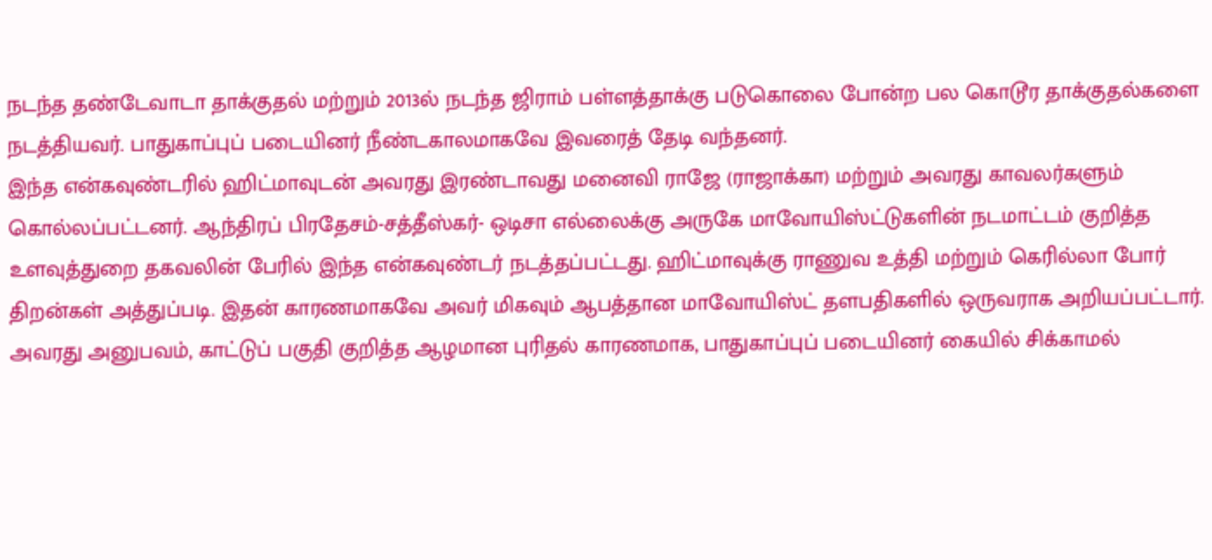நடந்த தண்டேவாடா தாக்குதல் மற்றும் 2013ல் நடந்த ஜிராம் பள்ளத்தாக்கு படுகொலை போன்ற பல கொடூர தாக்குதல்களை நடத்தியவர். பாதுகாப்புப் படையினர் நீண்டகாலமாகவே இவரைத் தேடி வந்தனர்.
இந்த என்கவுண்டரில் ஹிட்மாவுடன் அவரது இரண்டாவது மனைவி ராஜே (ராஜாக்கா) மற்றும் அவரது காவலர்களும் கொல்லப்பட்டனர். ஆந்திரப் பிரதேசம்-சத்தீஸ்கர்- ஒடிசா எல்லைக்கு அருகே மாவோயிஸ்ட்டுகளின் நடமாட்டம் குறித்த உளவுத்துறை தகவலின் பேரில் இந்த என்கவுண்டர் நடத்தப்பட்டது. ஹிட்மாவுக்கு ராணுவ உத்தி மற்றும் கெரில்லா போர் திறன்கள் அத்துப்படி. இதன் காரணமாகவே அவர் மிகவும் ஆபத்தான மாவோயிஸ்ட் தளபதிகளில் ஒருவராக அறியப்பட்டார். அவரது அனுபவம், காட்டுப் பகுதி குறித்த ஆழமான புரிதல் காரணமாக, பாதுகாப்புப் படையினர் கையில் சிக்காமல்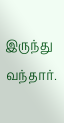இருந்து வந்தார்.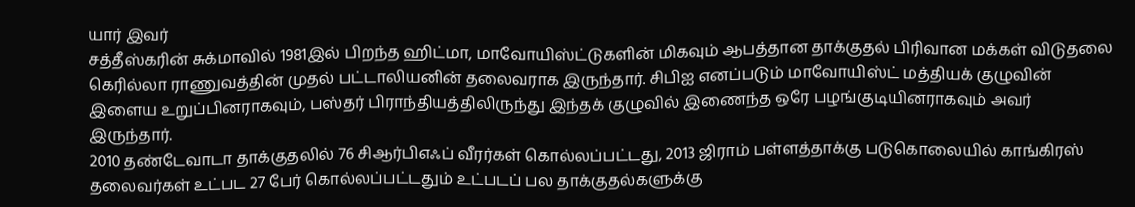யார் இவர்
சத்தீஸ்கரின் சுக்மாவில் 1981இல் பிறந்த ஹிட்மா, மாவோயிஸ்ட்டுகளின் மிகவும் ஆபத்தான தாக்குதல் பிரிவான மக்கள் விடுதலை கெரில்லா ராணுவத்தின் முதல் பட்டாலியனின் தலைவராக இருந்தார். சிபிஐ எனப்படும் மாவோயிஸ்ட் மத்தியக் குழுவின் இளைய உறுப்பினராகவும், பஸ்தர் பிராந்தியத்திலிருந்து இந்தக் குழுவில் இணைந்த ஒரே பழங்குடியினராகவும் அவர் இருந்தார்.
2010 தண்டேவாடா தாக்குதலில் 76 சிஆர்பிஎஃப் வீரர்கள் கொல்லப்பட்டது, 2013 ஜிராம் பள்ளத்தாக்கு படுகொலையில் காங்கிரஸ் தலைவர்கள் உட்பட 27 பேர் கொல்லப்பட்டதும் உட்படப் பல தாக்குதல்களுக்கு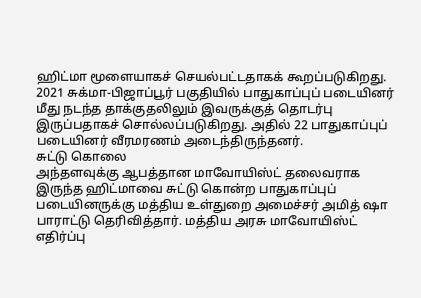ஹிட்மா மூளையாகச் செயல்பட்டதாகக் கூறப்படுகிறது. 2021 சுக்மா-பிஜாப்பூர் பகுதியில் பாதுகாப்புப் படையினர் மீது நடந்த தாக்குதலிலும் இவருக்குத் தொடர்பு இருப்பதாகச் சொல்லப்படுகிறது. அதில் 22 பாதுகாப்புப் படையினர் வீரமரணம் அடைந்திருந்தனர்.
சுட்டு கொலை
அந்தளவுக்கு ஆபத்தான மாவோயிஸ்ட் தலைவராக இருந்த ஹிட்மாவை சுட்டு கொன்ற பாதுகாப்புப் படையினருக்கு மத்திய உள்துறை அமைச்சர் அமித் ஷா பாராட்டு தெரிவித்தார். மத்திய அரசு மாவோயிஸ்ட் எதிர்ப்பு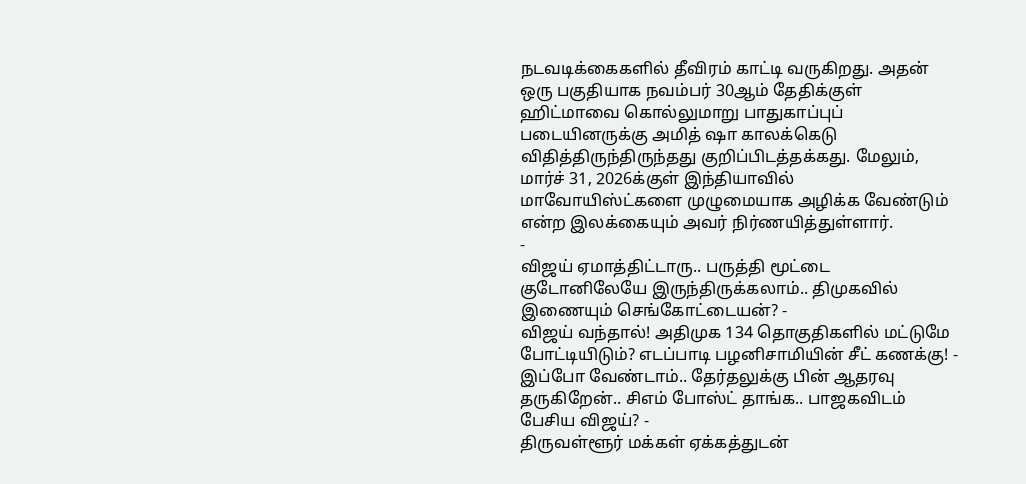நடவடிக்கைகளில் தீவிரம் காட்டி வருகிறது. அதன் ஒரு பகுதியாக நவம்பர் 30ஆம் தேதிக்குள் ஹிட்மாவை கொல்லுமாறு பாதுகாப்புப் படையினருக்கு அமித் ஷா காலக்கெடு விதித்திருந்திருந்தது குறிப்பிடத்தக்கது. மேலும், மார்ச் 31, 2026க்குள் இந்தியாவில் மாவோயிஸ்ட்களை முழுமையாக அழிக்க வேண்டும் என்ற இலக்கையும் அவர் நிர்ணயித்துள்ளார்.
-
விஜய் ஏமாத்திட்டாரு.. பருத்தி மூட்டை குடோனிலேயே இருந்திருக்கலாம்.. திமுகவில் இணையும் செங்கோட்டையன்? -
விஜய் வந்தால்! அதிமுக 134 தொகுதிகளில் மட்டுமே போட்டியிடும்? எடப்பாடி பழனிசாமியின் சீட் கணக்கு! -
இப்போ வேண்டாம்.. தேர்தலுக்கு பின் ஆதரவு தருகிறேன்.. சிஎம் போஸ்ட் தாங்க.. பாஜகவிடம் பேசிய விஜய்? -
திருவள்ளூர் மக்கள் ஏக்கத்துடன்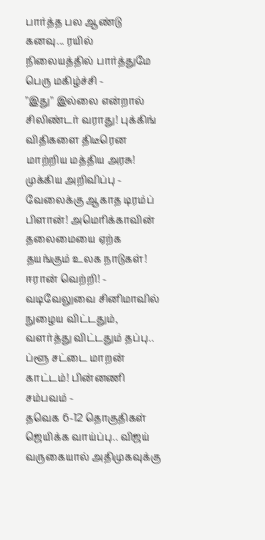பார்த்த பல ஆண்டு கனவு... ரயில் நிலையத்தில் பார்த்துமே பெரு மகிழ்ச்சி -
"இது" இல்லை என்றால் சிலிண்டர் வராது! புக்கிங் விதிகளை திடீரென மாற்றிய மத்திய அரசு! முக்கிய அறிவிப்பு -
வேலைக்கு ஆகாத டிரம்ப் பிளான்! அமெரிக்காவின் தலைமையை ஏற்க தயங்கும் உலக நாடுகள்! ஈரான் வெற்றி! -
வடிவேலுவை சினிமாவில் நுழைய விட்டதும், வளர்த்து விட்டதும் தப்பு.. ப்ளூ சட்டை மாறன் காட்டம்! பின்னணி சம்பவம் -
தவெக 6-12 தொகுதிகள் ஜெயிக்க வாய்ப்பு.. விஜய் வருகையால் அதிமுகவுக்கு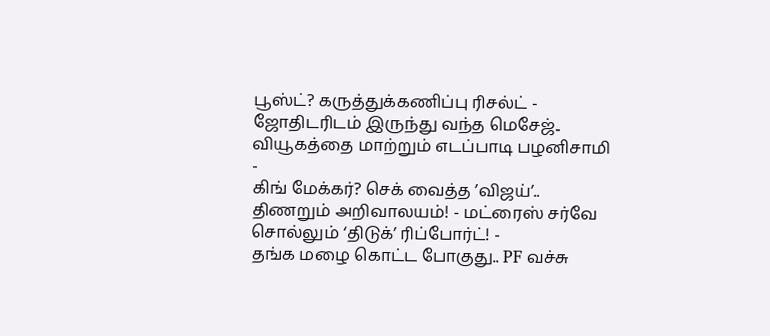பூஸ்ட்? கருத்துக்கணிப்பு ரிசல்ட் -
ஜோதிடரிடம் இருந்து வந்த மெசேஜ்.. வியூகத்தை மாற்றும் எடப்பாடி பழனிசாமி -
கிங் மேக்கர்? செக் வைத்த ’விஜய்’.. திணறும் அறிவாலயம்! - மட்ரைஸ் சர்வே சொல்லும் ‘திடுக்’ ரிப்போர்ட்! -
தங்க மழை கொட்ட போகுது.. PF வச்சு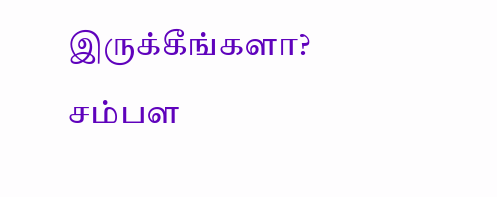இருக்கீங்களா? சம்பள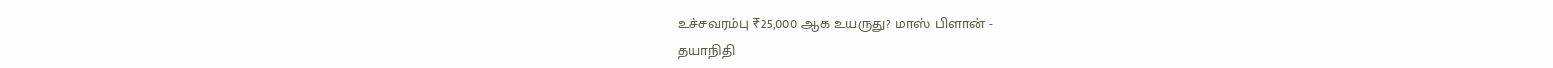உச்சவரம்பு ₹25,000 ஆக உயருது? மாஸ் பிளான் -
தயாநிதி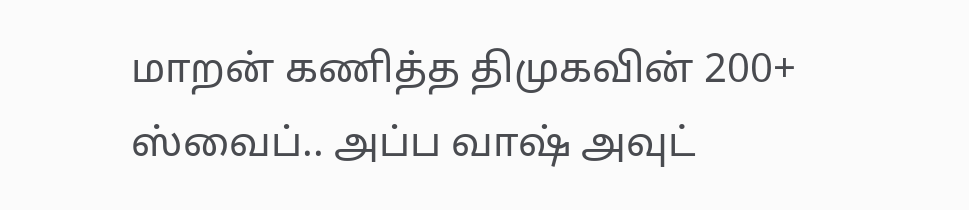மாறன் கணித்த திமுகவின் 200+ ஸ்வைப்.. அப்ப வாஷ் அவுட்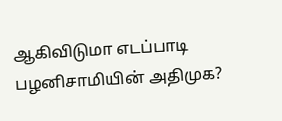ஆகிவிடுமா எடப்பாடி பழனிசாமியின் அதிமுக?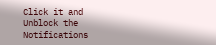Click it and Unblock the Notifications